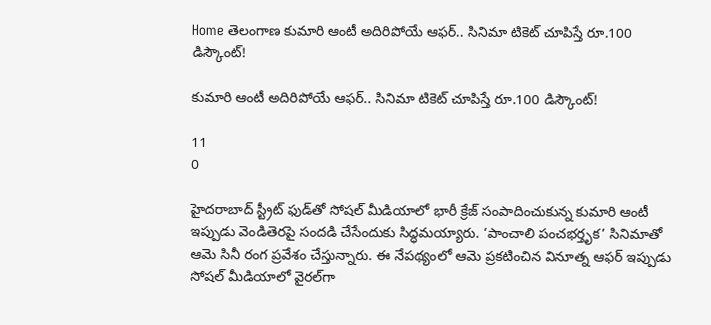Home తెలంగాణ కుమారి ఆంటీ అదిరిపోయే ఆఫర్.. సినిమా టికెట్ చూపిస్తే రూ.100 డిస్కౌంట్!

కుమారి ఆంటీ అదిరిపోయే ఆఫర్.. సినిమా టికెట్ చూపిస్తే రూ.100 డిస్కౌంట్!

11
0

హైదరాబాద్‌ స్ట్రీట్‌ ఫుడ్‌తో సోషల్ మీడియాలో భారీ క్రేజ్‌ సంపాదించుకున్న కుమారి ఆంటీ ఇప్పుడు వెండితెరపై సందడి చేసేందుకు సిద్ధమయ్యారు. ‘పాంచాలి పంచభర్తృక’ సినిమాతో ఆమె సినీ రంగ ప్రవేశం చేస్తున్నారు. ఈ నేపథ్యంలో ఆమె ప్రకటించిన వినూత్న ఆఫర్‌ ఇప్పుడు సోషల్ మీడియాలో వైరల్‌గా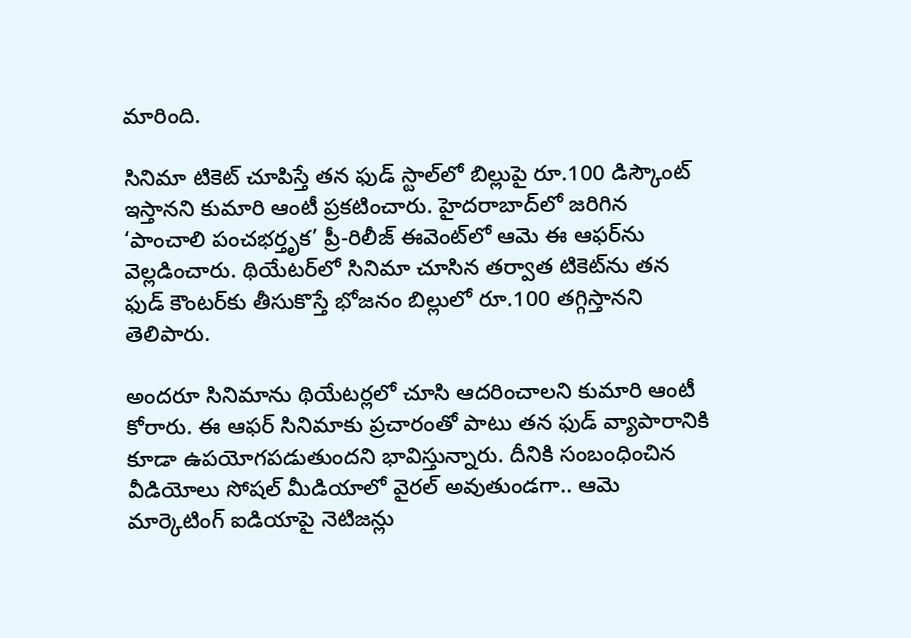మారింది.

సినిమా టికెట్‌ చూపిస్తే తన ఫుడ్‌ స్టాల్‌లో బిల్లుపై రూ.100 డిస్కౌంట్‌ ఇస్తానని కుమారి ఆంటీ ప్రకటించారు. హైదరాబాద్‌లో జరిగిన ‘పాంచాలి పంచభర్తృక’ ప్రీ-రిలీజ్‌ ఈవెంట్‌లో ఆమె ఈ ఆఫర్‌ను వెల్లడించారు. థియేటర్‌లో సినిమా చూసిన తర్వాత టికెట్‌ను తన ఫుడ్‌ కౌంటర్‌కు తీసుకొస్తే భోజనం బిల్లులో రూ.100 తగ్గిస్తానని తెలిపారు.

అందరూ సినిమాను థియేటర్లలో చూసి ఆదరించాలని కుమారి ఆంటీ కోరారు. ఈ ఆఫర్‌ సినిమాకు ప్రచారంతో పాటు తన ఫుడ్‌ వ్యాపారానికి కూడా ఉపయోగపడుతుందని భావిస్తున్నారు. దీనికి సంబంధించిన వీడియోలు సోషల్ మీడియాలో వైరల్‌ అవుతుండగా.. ఆమె మార్కెటింగ్‌ ఐడియాపై నెటిజన్లు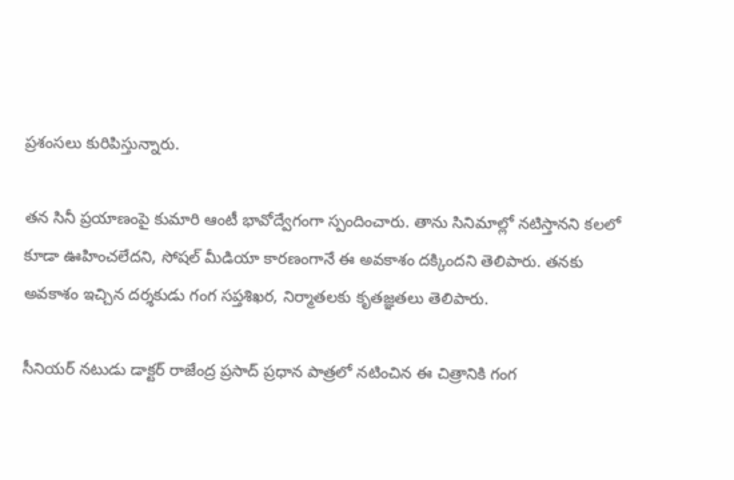ప్రశంసలు కురిపిస్తున్నారు.

తన సినీ ప్రయాణంపై కుమారి ఆంటీ భావోద్వేగంగా స్పందించారు. తాను సినిమాల్లో నటిస్తానని కలలో కూడా ఊహించలేదని, సోషల్ మీడియా కారణంగానే ఈ అవకాశం దక్కిందని తెలిపారు. తనకు అవకాశం ఇచ్చిన దర్శకుడు గంగ సప్తశిఖర, నిర్మాతలకు కృతజ్ఞతలు తెలిపారు.

సీనియర్‌ నటుడు డాక్టర్‌ రాజేంద్ర ప్రసాద్‌ ప్రధాన పాత్రలో నటించిన ఈ చిత్రానికి గంగ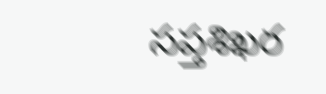సప్తశిఖర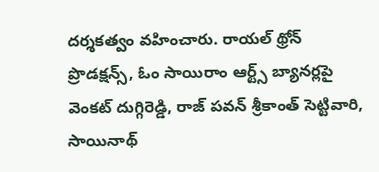దర్శకత్వం వహించారు. రాయల్‌ థ్రోన్‌ ప్రొడక్షన్స్‌, ఓం సాయిరాం ఆర్ట్స్‌ బ్యానర్లపై వెంకట్‌ దుగ్గిరెడ్డి, రాజ్‌ పవన్‌ శ్రీకాంత్‌ సెట్టివారి, సాయినాథ్‌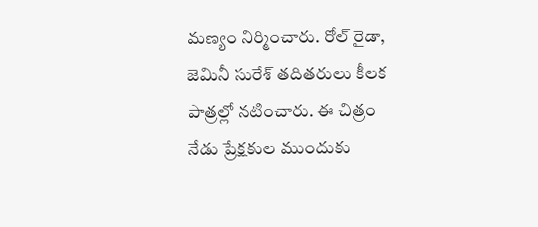మణ్యం నిర్మించారు. రోల్‌ రైడా, జెమినీ సురేశ్‌ తదితరులు కీలక పాత్రల్లో నటించారు. ఈ చిత్రం నేడు ప్రేక్షకుల ముందుకు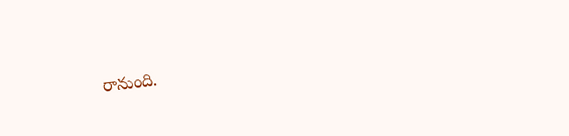రానుంది.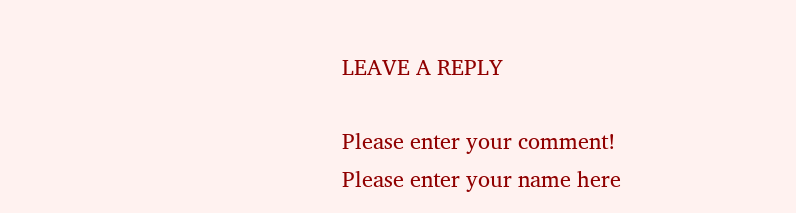LEAVE A REPLY

Please enter your comment!
Please enter your name here